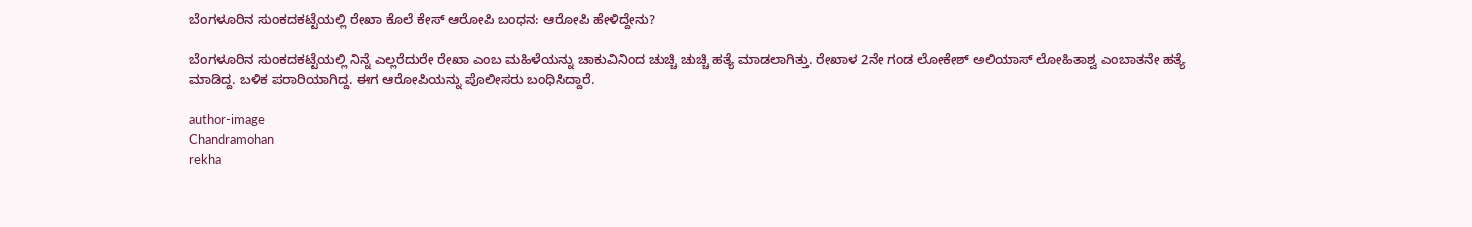ಬೆಂಗಳೂರಿನ ಸುಂಕದಕಟ್ಟೆಯಲ್ಲಿ ರೇಖಾ ಕೊಲೆ ಕೇಸ್ ಆರೋಪಿ ಬಂಧನ: ಆರೋಪಿ ಹೇಳಿದ್ದೇನು?

ಬೆಂಗಳೂರಿನ ಸುಂಕದಕಟ್ಟೆಯಲ್ಲಿ ನಿನ್ನೆ ಎಲ್ಲರೆದುರೇ ರೇಖಾ ಎಂಬ ಮಹಿಳೆಯನ್ನು ಚಾಕುವಿನಿಂದ ಚುಚ್ಚಿ ಚುಚ್ಚಿ ಹತ್ಯೆ ಮಾಡಲಾಗಿತ್ತು. ರೇಖಾಳ 2ನೇ ಗಂಡ ಲೋಕೇಶ್ ಅಲಿಯಾಸ್ ಲೋಹಿತಾಶ್ವ ಎಂಬಾತನೇ ಹತ್ಯೆ ಮಾಡಿದ್ದ. ಬಳಿಕ ಪರಾರಿಯಾಗಿದ್ದ. ಈಗ ಆರೋಪಿಯನ್ನು ಪೊಲೀಸರು ಬಂಧಿಸಿದ್ದಾರೆ.

author-image
Chandramohan
rekha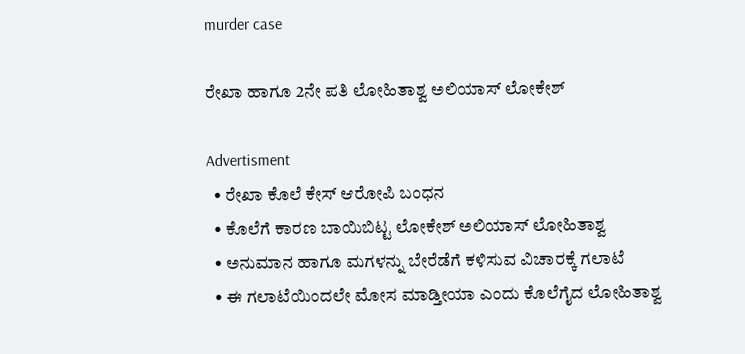murder case

ರೇಖಾ ಹಾಗೂ 2ನೇ ಪತಿ ಲೋಹಿತಾಶ್ವ ಅಲಿಯಾಸ್ ಲೋಕೇಶ್

Advertisment
  • ರೇಖಾ ಕೊಲೆ ಕೇಸ್ ಆರೋಪಿ ಬಂಧನ
  • ಕೊಲೆಗೆ ಕಾರಣ ಬಾಯಿಬಿಟ್ಟ ಲೋಕೇಶ್ ಅಲಿಯಾಸ್ ಲೋಹಿತಾಶ್ವ
  • ಅನುಮಾನ ಹಾಗೂ ಮಗಳನ್ನು ಬೇರೆಡೆಗೆ ಕಳಿಸುವ ವಿಚಾರಕ್ಕೆ ಗಲಾಟೆ
  • ಈ ಗಲಾಟೆಯಿಂದಲೇ ಮೋಸ ಮಾಡ್ತೀಯಾ ಎಂದು ಕೊಲೆಗೈದ ಲೋಹಿತಾಶ್ವ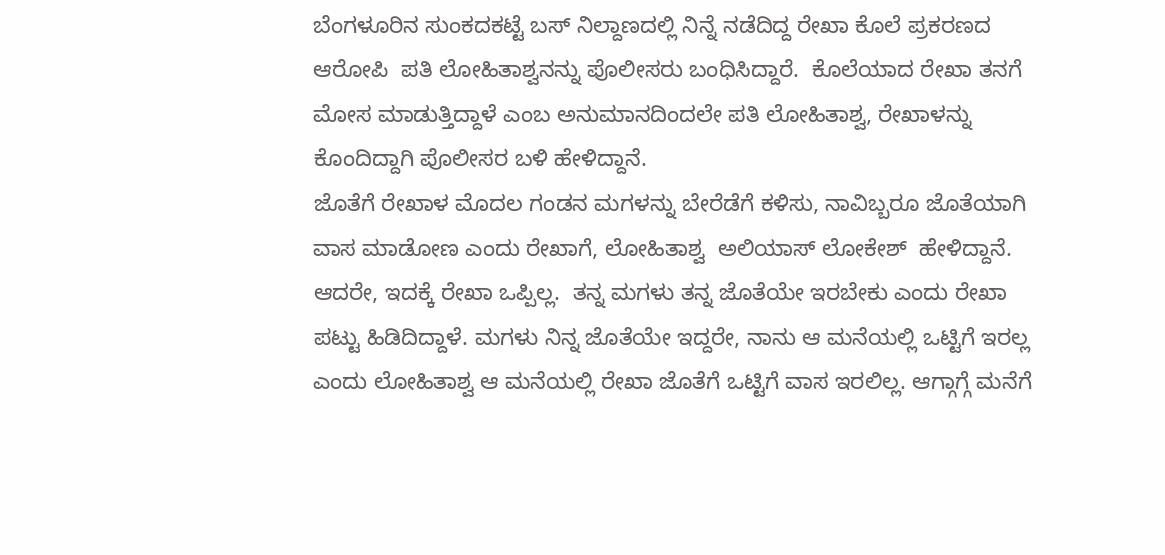ಬೆಂಗಳೂರಿನ ಸುಂಕದಕಟ್ಟೆ ಬಸ್ ನಿಲ್ದಾಣದಲ್ಲಿ ನಿನ್ನೆ ನಡೆದಿದ್ದ ರೇಖಾ ಕೊಲೆ ಪ್ರಕರಣದ  ಆರೋಪಿ  ಪತಿ ಲೋಹಿತಾಶ್ವನನ್ನು ಪೊಲೀಸರು ಬಂಧಿಸಿದ್ದಾರೆ.  ಕೊಲೆಯಾದ ರೇಖಾ ತನಗೆ ಮೋಸ ಮಾಡುತ್ತಿದ್ದಾಳೆ ಎಂಬ ಅನುಮಾನದಿಂದಲೇ ಪತಿ ಲೋಹಿತಾಶ್ವ, ರೇಖಾಳನ್ನು ಕೊಂದಿದ್ದಾಗಿ ಪೊಲೀಸರ ಬಳಿ ಹೇಳಿದ್ದಾನೆ.
ಜೊತೆಗೆ ರೇಖಾಳ ಮೊದಲ ಗಂಡನ ಮಗಳನ್ನು ಬೇರೆಡೆಗೆ ಕಳಿಸು, ನಾವಿಬ್ಬರೂ ಜೊತೆಯಾಗಿ ವಾಸ ಮಾಡೋಣ ಎಂದು ರೇಖಾಗೆ, ಲೋಹಿತಾಶ್ವ  ಅಲಿಯಾಸ್ ಲೋಕೇಶ್  ಹೇಳಿದ್ದಾನೆ. ಆದರೇ, ಇದಕ್ಕೆ ರೇಖಾ ಒಪ್ಪಿಲ್ಲ.  ತನ್ನ ಮಗಳು ತನ್ನ ಜೊತೆಯೇ ಇರಬೇಕು ಎಂದು ರೇಖಾ ಪಟ್ಟು ಹಿಡಿದಿದ್ದಾಳೆ. ಮಗಳು ನಿನ್ನ ಜೊತೆಯೇ ಇದ್ದರೇ, ನಾನು ಆ ಮನೆಯಲ್ಲಿ ಒಟ್ಟಿಗೆ ಇರಲ್ಲ ಎಂದು ಲೋಹಿತಾಶ್ವ ಆ ಮನೆಯಲ್ಲಿ ರೇಖಾ ಜೊತೆಗೆ ಒಟ್ಟಿಗೆ ವಾಸ ಇರಲಿಲ್ಲ. ಆಗ್ಗಾಗ್ಗೆ ಮನೆಗೆ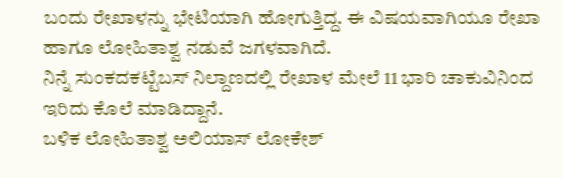ಬಂದು ರೇಖಾಳನ್ನು ಭೇಟಿಯಾಗಿ ಹೋಗುತ್ತಿದ್ದ. ಈ ವಿಷಯವಾಗಿಯೂ ರೇಖಾ ಹಾಗೂ ಲೋಹಿತಾಶ್ವ ನಡುವೆ ಜಗಳವಾಗಿದೆ.
ನಿನ್ನೆ ಸುಂಕದಕಟ್ಟೆಬಸ್ ನಿಲ್ದಾಣದಲ್ಲಿ ರೇಖಾಳ ಮೇಲೆ 11 ಭಾರಿ ಚಾಕುವಿನಿಂದ ಇರಿದು ಕೊಲೆ ಮಾಡಿದ್ದಾನೆ.
ಬಳಿಕ ಲೋಹಿತಾಶ್ವ ಅಲಿಯಾಸ್ ಲೋಕೇಶ್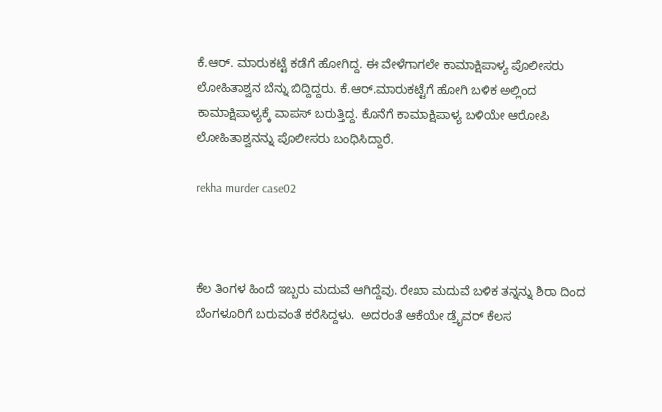ಕೆ.ಆರ್‌. ಮಾರುಕಟ್ಟೆ ಕಡೆಗೆ ಹೋಗಿದ್ದ. ಈ ವೇಳೆಗಾಗಲೇ ಕಾಮಾಕ್ಷಿಪಾಳ್ಯ ಪೊಲೀಸರು ಲೋಹಿತಾಶ್ವನ ಬೆನ್ನು ಬಿದ್ದಿದ್ದರು. ಕೆ.ಆರ್‌.ಮಾರುಕಟ್ಟೆಗೆ ಹೋಗಿ ಬಳಿಕ ಅಲ್ಲಿಂದ ಕಾಮಾಕ್ಷಿಪಾಳ್ಯಕ್ಕೆ ವಾಪಸ್ ಬರುತ್ತಿದ್ದ. ಕೊನೆಗೆ ಕಾಮಾಕ್ಷಿಪಾಳ್ಯ ಬಳಿಯೇ ಆರೋಪಿ ಲೋಹಿತಾಶ್ವನನ್ನು ಪೊಲೀಸರು ಬಂಧಿಸಿದ್ದಾರೆ.

rekha murder case02



ಕೆಲ ತಿಂಗಳ ಹಿಂದೆ ಇಬ್ಬರು ಮದುವೆ ಆಗಿದ್ದೆವು. ರೇಖಾ ಮದುವೆ ಬಳಿಕ ತನ್ನನ್ನು ಶಿರಾ ದಿಂದ ಬೆಂಗಳೂರಿಗೆ ಬರುವಂತೆ ಕರೆಸಿದ್ದಳು.  ಅದರಂತೆ ಆಕೆಯೇ ಡ್ರೈವರ್ ಕೆಲಸ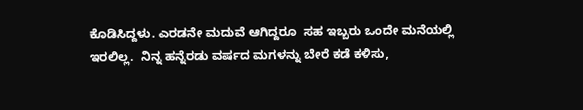ಕೊಡಿಸಿದ್ದಳು. ಎರಡನೇ ಮದುವೆ ಆಗಿದ್ದರೂ  ಸಹ ಇಬ್ಬರು ಒಂದೇ ಮನೆಯಲ್ಲಿ ಇರಲಿಲ್ಲ.  ನಿನ್ನ ಹನ್ನೆರಡು ವರ್ಷದ ಮಗಳನ್ನು ಬೇರೆ ಕಡೆ ಕಳಿಸು,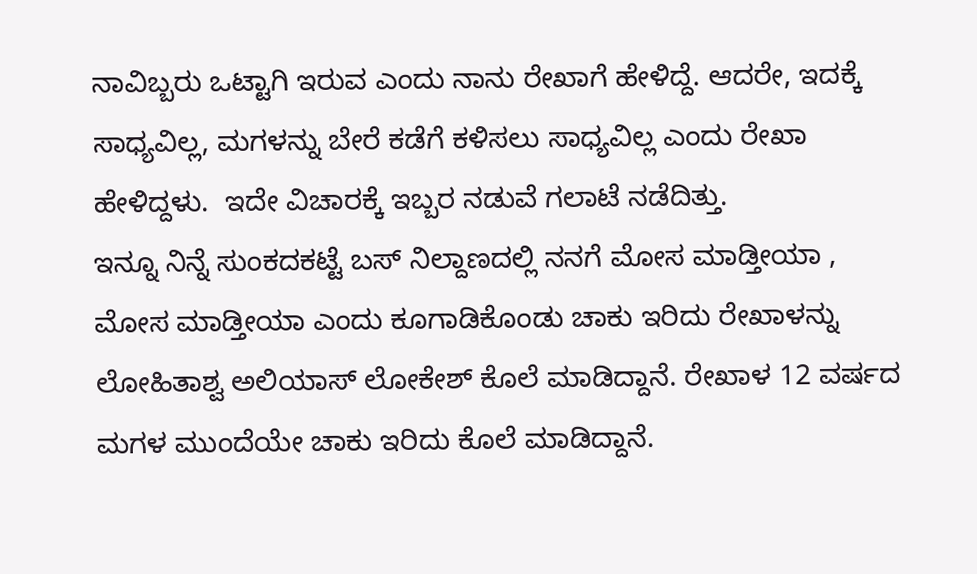ನಾವಿಬ್ಬರು ಒಟ್ಟಾಗಿ ಇರುವ ಎಂದು ನಾನು ರೇಖಾಗೆ ಹೇಳಿದ್ದೆ. ಆದರೇ, ಇದಕ್ಕೆ ಸಾಧ್ಯವಿಲ್ಲ, ಮಗಳನ್ನು ಬೇರೆ ಕಡೆಗೆ ಕಳಿಸಲು ಸಾಧ್ಯವಿಲ್ಲ ಎಂದು ರೇಖಾ ಹೇಳಿದ್ದಳು.  ಇದೇ ವಿಚಾರಕ್ಕೆ ಇಬ್ಬರ ನಡುವೆ ಗಲಾಟೆ ನಡೆದಿತ್ತು.
ಇನ್ನೂ ನಿನ್ನೆ ಸುಂಕದಕಟ್ಟೆ ಬಸ್ ನಿಲ್ದಾಣದಲ್ಲಿ ನನಗೆ ಮೋಸ ಮಾಡ್ತೀಯಾ , ಮೋಸ ಮಾಡ್ತೀಯಾ ಎಂದು ಕೂಗಾಡಿಕೊಂಡು ಚಾಕು ಇರಿದು ರೇಖಾಳನ್ನು ಲೋಹಿತಾಶ್ವ ಅಲಿಯಾಸ್ ಲೋಕೇಶ್ ಕೊಲೆ ಮಾಡಿದ್ದಾನೆ. ರೇಖಾಳ 12 ವರ್ಷದ ಮಗಳ ಮುಂದೆಯೇ ಚಾಕು ಇರಿದು ಕೊಲೆ ಮಾಡಿದ್ದಾನೆ.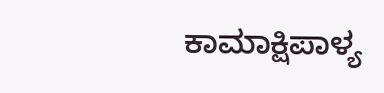ಕಾಮಾಕ್ಷಿಪಾಳ್ಯ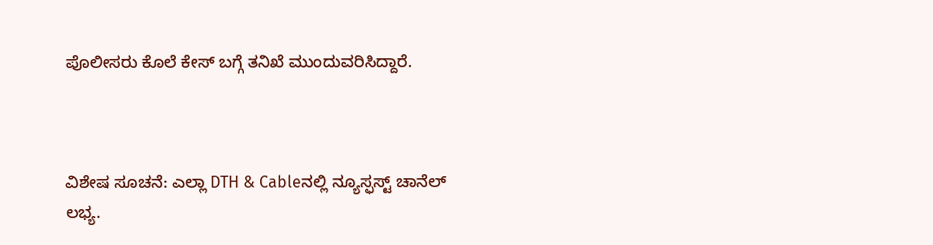ಪೊಲೀಸರು ಕೊಲೆ ಕೇಸ್ ಬಗ್ಗೆ ತನಿಖೆ ಮುಂದುವರಿಸಿದ್ದಾರೆ.



ವಿಶೇಷ ಸೂಚನೆ: ಎಲ್ಲಾ DTH & Cableನಲ್ಲಿ ನ್ಯೂಸ್ಫಸ್ಟ್ ಚಾನೆಲ್ ಲಭ್ಯ.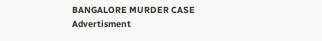BANGALORE MURDER CASE
Advertisment